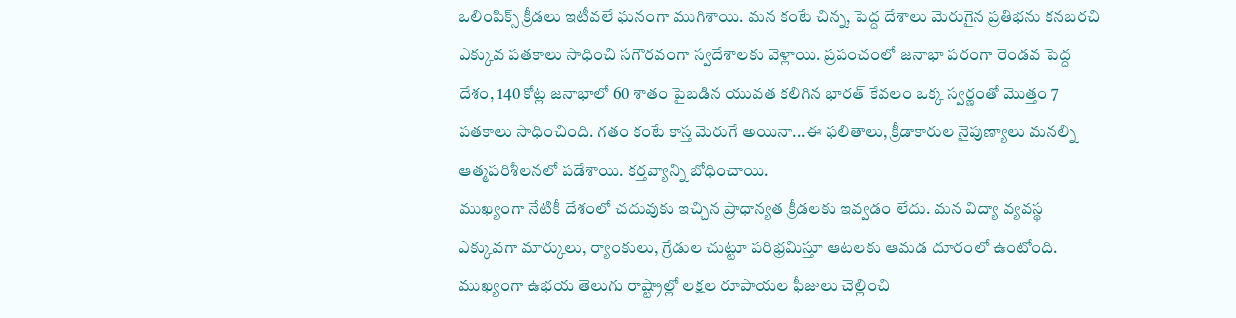ఒలింపిక్స్ క్రీడలు ఇటీవలే ఘనంగా ముగిశాయి. మన కంటే చిన్న, పెద్ద దేశాలు మెరుగైన ప్రతిభను కనబరచి ఎక్కువ పతకాలు సాధించి సగౌరవంగా స్వదేశాలకు వెళ్లాయి. ప్రపంచంలో జనాభా పరంగా రెండవ పెద్ద దేశం, 140 కోట్ల జనాభాలో 60 శాతం పైబడిన యువత కలిగిన భారత్ కేవలం ఒక్క స్వర్ణంతో మొత్తం 7 పతకాలు సాధించింది. గతం కంటే కాస్త మెరుగే అయినా...ఈ ఫలితాలు, క్రీడాకారుల నైపుణ్యాలు మనల్ని ఆత్మపరిశీలనలో పడేశాయి. కర్తవ్యాన్ని బోధించాయి.
ముఖ్యంగా నేటికీ దేశంలో చదువుకు ఇచ్చిన ప్రాధాన్యత క్రీడలకు ఇవ్వడం లేదు. మన విద్యా వ్యవస్థ ఎక్కువగా మార్కులు, ర్యాంకులు, గ్రేడుల చుట్టూ పరిభ్రమిస్తూ ఆటలకు ఆమడ దూరంలో ఉంటోంది. ముఖ్యంగా ఉభయ తెలుగు రాష్ట్రాల్లో లక్షల రూపాయల ఫీజులు చెల్లించి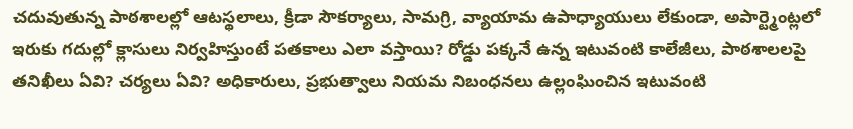చదువుతున్న పాఠశాలల్లో ఆటస్థలాలు, క్రీడా సౌకర్యాలు, సామగ్రి, వ్యాయామ ఉపాధ్యాయులు లేకుండా, అపార్ట్మెంట్లలో ఇరుకు గదుల్లో క్లాసులు నిర్వహిస్తుంటే పతకాలు ఎలా వస్తాయి? రోడ్డు పక్కనే ఉన్న ఇటువంటి కాలేజీలు, పాఠశాలలపై తనిఖీలు ఏవి? చర్యలు ఏవి? అధికారులు, ప్రభుత్వాలు నియమ నిబంధనలు ఉల్లంఘించిన ఇటువంటి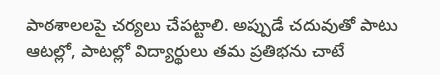పాఠశాలలపై చర్యలు చేపట్టాలి. అప్పుడే చదువుతో పాటు ఆటల్లో, పాటల్లో విద్యార్థులు తమ ప్రతిభను చాటే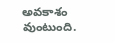అవకాశం వుంటుంది.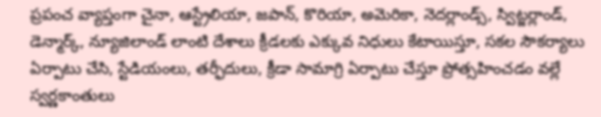ప్రపంచ వ్యాప్తంగా చైనా, ఆస్ట్రేలియా, జపాన్, కొరియా, అమెరికా, నెదర్లాండ్స్, స్విట్జర్లాండ్, డెన్మార్క్, న్యూజిలాండ్ లాంటి దేశాలు క్రీడలకు ఎక్కువ నిధులు కేటాయిస్తూ, సకల సౌకర్యాలు ఏర్పాటు చేసి, స్టేడియంలు, తర్ఫీదులు, క్రీడా సామాగ్రి ఏర్పాటు చేస్తూ ప్రోత్సహించడం వల్లే స్వర్ణకాంతులు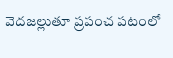వెదజల్లుతూ ప్రపంచ పటంలో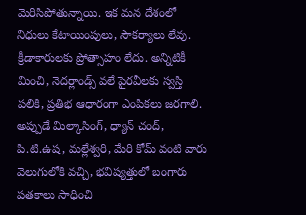మెరిసిపోతున్నాయి. ఇక మన దేశంలో నిధులు కేటాయింపులు, సౌకర్యాలు లేవు. క్రీడాకారులకు ప్రోత్సాహం లేదు. అన్నిటికీ మించి, నెదర్లాండ్స్ వలే పైరవీలకు స్వస్తి పలికి, ప్రతిభ ఆధారంగా ఎంపికలు జరగాలి. అప్పుడే మిల్కాసింగ్, ధ్యాన్ చంద్, పి.టి.ఉష, మల్లేశ్వరి, మేరి కోమ్ వంటి వారు వెలుగులోకి వచ్చి, భవిష్యత్తులో బంగారు పతకాలు సాధించి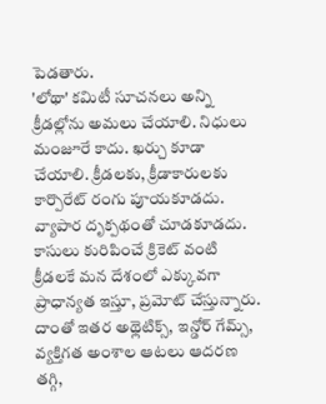పెడతారు.
'లోథా' కమిటీ సూచనలు అన్ని క్రీడల్లోను అమలు చేయాలి. నిధులు మంజూరే కాదు. ఖర్చు కూడా చేయాలి. క్రీడలకు, క్రీడాకారులకు కార్పొరేట్ రంగు పూయకూడదు. వ్యాపార దృక్పథంతో చూడకూడదు. కాసులు కురిపించే క్రికెట్ వంటి క్రీడలకే మన దేశంలో ఎక్కువగా ప్రాధాన్యత ఇస్తూ, ప్రమోట్ చేస్తున్నారు. దాంతో ఇతర అథ్లెటిక్స్, ఇన్డోర్ గేమ్స్, వ్యక్తిగత అంశాల ఆటలు ఆదరణ తగ్గి,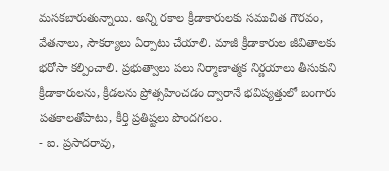మసకబారుతున్నాయి. అన్ని రకాల క్రీడాకారులకు సముచిత గౌరవం, వేతనాలు, సౌకర్యాలు ఏర్పాటు చేయాలి. మాజీ క్రీడాకారుల జీవితాలకు భరోసా కల్పించాలి. ప్రభుత్వాలు పలు నిర్మాణాత్మక నిర్ణయాలు తీసుకుని క్రీడాకారులను, క్రీడలను ప్రోత్సహించడం ద్వారానే భవిష్యత్తులో బంగారు పతకాలతోపాటు, కీర్తి ప్రతిష్టలు పొందగలం.
- ఐ. ప్రసాదరావు,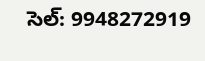సెల్: 9948272919